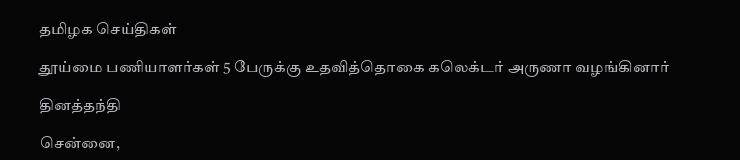தமிழக செய்திகள்

தூய்மை பணியாளர்கள் 5 பேருக்கு உதவித்தொகை கலெக்டர் அருணா வழங்கினார்

தினத்தந்தி

சென்னை,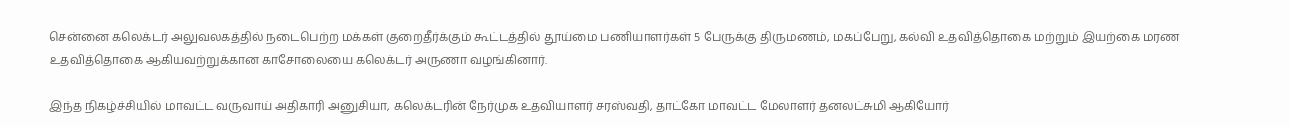சென்னை கலெக்டர் அலுவலகத்தில் நடைபெற்ற மக்கள் குறைதீர்க்கும் கூட்டத்தில் தூய்மை பணியாளர்கள் 5 பேருக்கு திருமணம், மகப்பேறு, கல்வி உதவித்தொகை மற்றும் இயற்கை மரண உதவித்தொகை ஆகியவற்றுக்கான காசோலையை கலெக்டர் அருணா வழங்கினார்.

இந்த நிகழ்ச்சியில் மாவட்ட வருவாய் அதிகாரி அனுசியா, கலெக்டரின் நேர்முக உதவியாளர் சரஸ்வதி, தாட்கோ மாவட்ட மேலாளர் தனலட்சுமி ஆகியோர்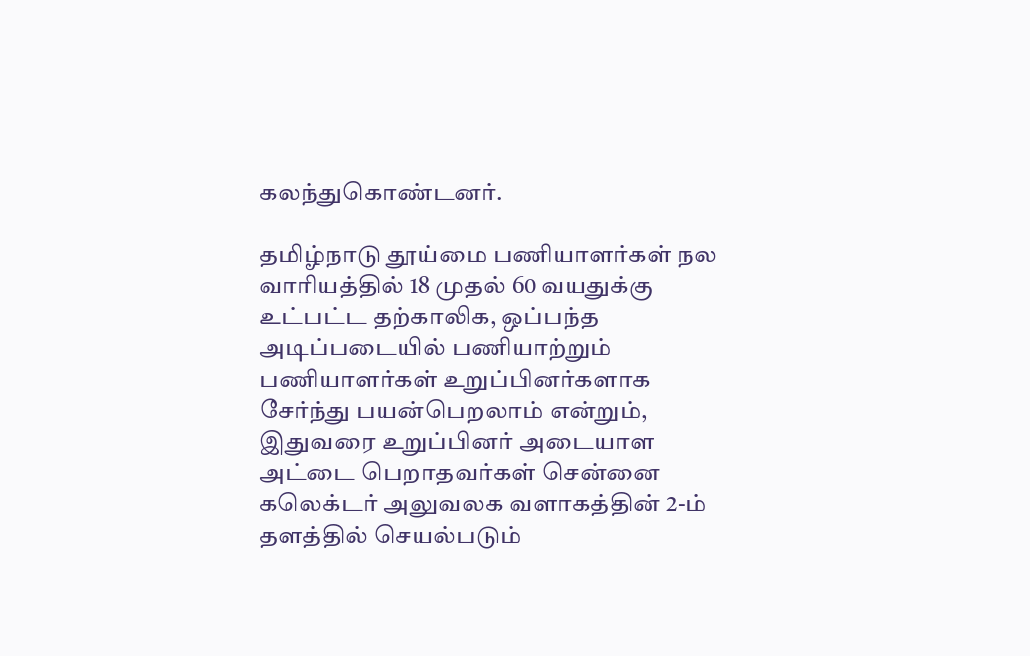கலந்துகொண்டனர்.

தமிழ்நாடு தூய்மை பணியாளர்கள் நல வாரியத்தில் 18 முதல் 60 வயதுக்கு உட்பட்ட தற்காலிக, ஒப்பந்த அடிப்படையில் பணியாற்றும் பணியாளர்கள் உறுப்பினர்களாக சேர்ந்து பயன்பெறலாம் என்றும், இதுவரை உறுப்பினர் அடையாள அட்டை பெறாதவர்கள் சென்னை கலெக்டர் அலுவலக வளாகத்தின் 2-ம் தளத்தில் செயல்படும்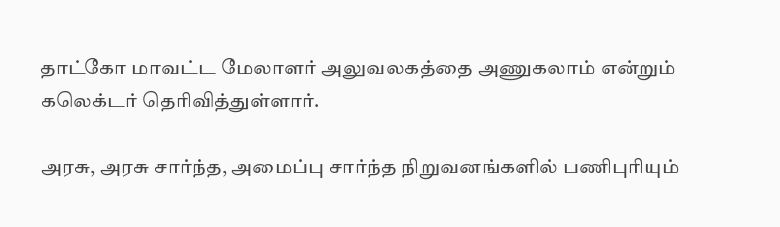தாட்கோ மாவட்ட மேலாளர் அலுவலகத்தை அணுகலாம் என்றும் கலெக்டர் தெரிவித்துள்ளார்.

அரசு, அரசு சார்ந்த, அமைப்பு சார்ந்த நிறுவனங்களில் பணிபுரியும்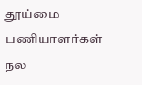தூய்மை பணியாளர்கள் நல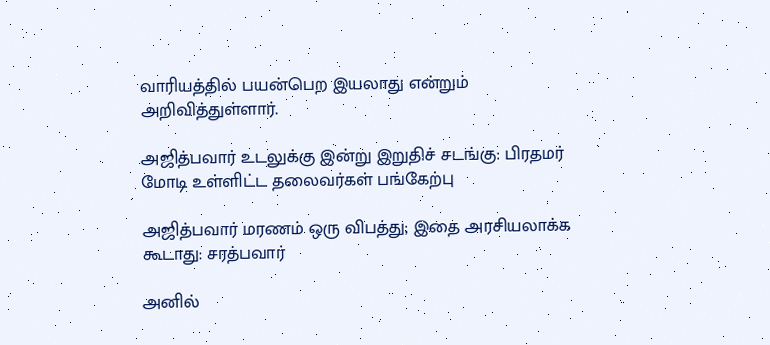வாரியத்தில் பயன்பெற இயலாது என்றும் அறிவித்துள்ளார்.

அஜித்பவார் உடலுக்கு இன்று இறுதிச் சடங்கு: பிரதமர் மோடி உள்ளிட்ட தலைவர்கள் பங்கேற்பு

அஜித்பவார் மரணம் ஒரு விபத்து; இதை அரசியலாக்க கூடாது: சரத்பவார்

அனில்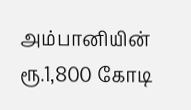அம்பானியின் ரூ.1,800 கோடி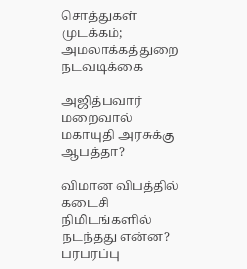சொத்துகள் முடக்கம்; அமலாக்கத்துறை நடவடிக்கை

அஜித்பவார் மறைவால் மகாயுதி அரசுக்கு ஆபத்தா?

விமான விபத்தில் கடைசி நிமிடங்களில் நடந்தது என்ன? பரபரப்பு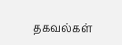தகவல்கள்